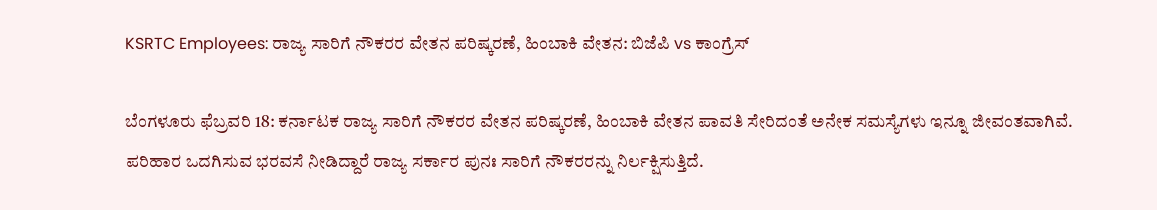KSRTC Employees: ರಾಜ್ಯ ಸಾರಿಗೆ ನೌಕರರ ವೇತನ ಪರಿಷ್ಕರಣೆ, ಹಿಂಬಾಕಿ ವೇತನ: ಬಿಜೆಪಿ vs ಕಾಂಗ್ರೆಸ್‌

ಬೆಂಗಳೂರು ಫೆಬ್ರವರಿ 18: ಕರ್ನಾಟಕ ರಾಜ್ಯ ಸಾರಿಗೆ ನೌಕರರ ವೇತನ ಪರಿಷ್ಕರಣೆ, ಹಿಂಬಾಕಿ ವೇತನ ಪಾವತಿ ಸೇರಿದಂತೆ ಅನೇಕ ಸಮಸ್ಯೆಗಳು ಇನ್ನೂ ಜೀವಂತವಾಗಿವೆ. ಪರಿಹಾರ ಒದಗಿಸುವ ಭರವಸೆ ನೀಡಿದ್ದಾರೆ ರಾಜ್ಯ ಸರ್ಕಾರ ಪುನಃ ಸಾರಿಗೆ ನೌಕರರನ್ನು ನಿರ್ಲಕ್ಷಿಸುತ್ತಿದೆ.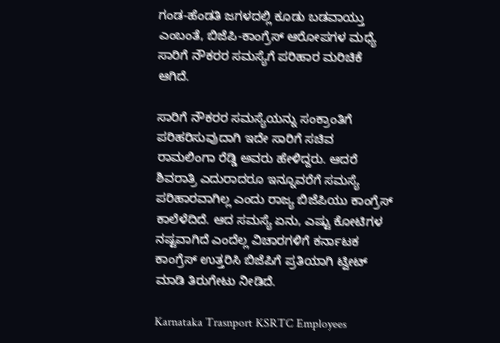ಗಂಡ-ಹೆಂಡತಿ ಜಗಳದಲ್ಲಿ ಕೂಡು ಬಡವಾಯ್ತು ಎಂಬಂತೆ, ಬಿಜೆಪಿ-ಕಾಂಗ್ರೆಸ್ ಆರೋಪಗಳ ಮಧ್ಯೆ ಸಾರಿಗೆ ನೌಕರರ ಸಮಸ್ಯೆಗೆ ಪರಿಹಾರ ಮರಿಚಿಕೆ ಆಗಿದೆ.

ಸಾರಿಗೆ ನೌಕರರ ಸಮಸ್ಯೆಯನ್ನು ಸಂಕ್ರಾಂತಿಗೆ ಪರಿಹರಿಸುವುದಾಗಿ ಇದೇ ಸಾರಿಗೆ ಸಚಿವ ರಾಮಲಿಂಗಾ ರೆಡ್ಡಿ ಅವರು ಹೇಳಿದ್ದರು. ಆದರೆ ಶಿವರಾತ್ರಿ ಎದುರಾದರೂ ಇನ್ನೂವರೆಗೆ ಸಮಸ್ಯೆ ಪರಿಹಾರವಾಗಿಲ್ಲ ಎಂದು ರಾಜ್ಯ ಬಿಜೆಪಿಯು ಕಾಂಗ್ರೆಸ್ ಕಾಲೆಳೆದಿದೆ. ಆದ ಸಮಸ್ಯೆ ಏನು, ಎಷ್ಟು ಕೋಟಿಗಳ ನಷ್ಟವಾಗಿದೆ ಎಂದೆಲ್ಲ ವಿಚಾರಗಳಿಗೆ ಕರ್ನಾಟಕ ಕಾಂಗ್ರೆಸ್ ಉತ್ತರಿಸಿ ಬಿಜೆಪಿಗೆ ಪ್ರತಿಯಾಗಿ ಟ್ವೀಟ್ ಮಾಡಿ ತಿರುಗೇಟು ನೀಡಿದೆ.

Karnataka Trasnport KSRTC Employees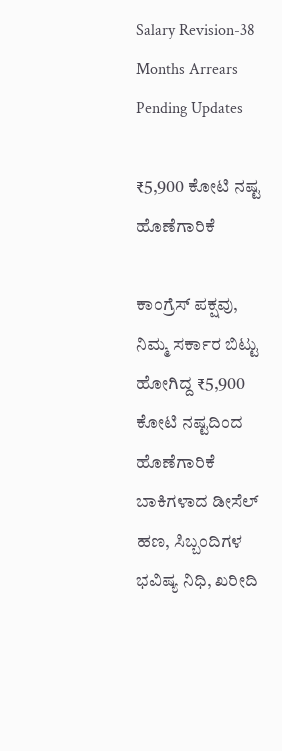Salary Revision-38 Months Arrears Pending Updates

₹5,900 ಕೋಟಿ‌ ನಷ್ಟ ಹೊಣೆಗಾರಿಕೆ

ಕಾಂಗ್ರೆಸ್‌ ಪಕ್ಷವು, ನಿಮ್ಮ ಸರ್ಕಾರ ಬಿಟ್ಟು ಹೋಗಿದ್ದ ₹5,900 ಕೋಟಿ‌ ನಷ್ಟದಿಂದ ಹೊಣೆಗಾರಿಕೆ ಬಾಕಿಗಳಾದ ಡೀಸೆಲ್ ಹಣ, ಸಿಬ್ಬಂದಿಗಳ ಭವಿಷ್ಯ ನಿಧಿ, ಖರೀದಿ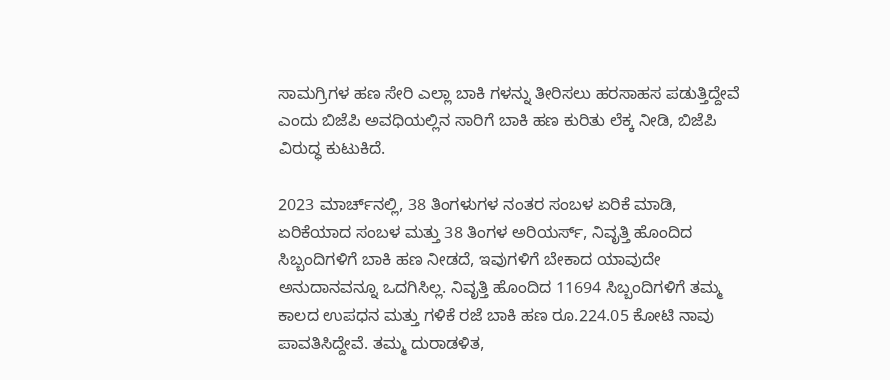ಸಾಮಗ್ರಿಗಳ ಹಣ ಸೇರಿ ಎಲ್ಲಾ ಬಾಕಿ ಗಳನ್ನು ತೀರಿಸಲು ಹರಸಾಹಸ ಪಡುತ್ತಿದ್ದೇವೆ ಎಂದು ಬಿಜೆಪಿ ಅವಧಿಯಲ್ಲಿನ ಸಾರಿಗೆ ಬಾಕಿ ಹಣ ಕುರಿತು ಲೆಕ್ಕ ನೀಡಿ, ಬಿಜೆಪಿ ವಿರುದ್ಧ ಕುಟುಕಿದೆ.

2023 ಮಾರ್ಚ್‌‌ನಲ್ಲಿ, 38 ತಿಂಗಳುಗಳ ನಂತರ ಸಂಬಳ ಏರಿಕೆ ಮಾಡಿ, ಏರಿಕೆಯಾದ ಸಂಬಳ ಮತ್ತು 38 ತಿಂಗಳ ಅರಿಯರ್ಸ್, ನಿವೃತ್ತಿ ಹೊಂದಿದ ಸಿಬ್ಬಂದಿಗಳಿಗೆ ಬಾಕಿ ಹಣ ನೀಡದೆ, ಇವುಗಳಿಗೆ ಬೇಕಾದ ಯಾವುದೇ ಅನುದಾನವನ್ನೂ ಒದಗಿಸಿಲ್ಲ. ನಿವೃತ್ತಿ‌ ಹೊಂದಿದ 11694 ಸಿಬ್ಬಂದಿಗಳಿಗೆ ತಮ್ಮ ಕಾಲದ ಉಪಧನ ಮತ್ತು ಗಳಿಕೆ ರಜೆ ಬಾಕಿ ಹಣ ರೂ.224.05 ಕೋಟಿ ನಾವು ಪಾವತಿಸಿದ್ದೇವೆ. ತಮ್ಮ ದುರಾಡಳಿತ,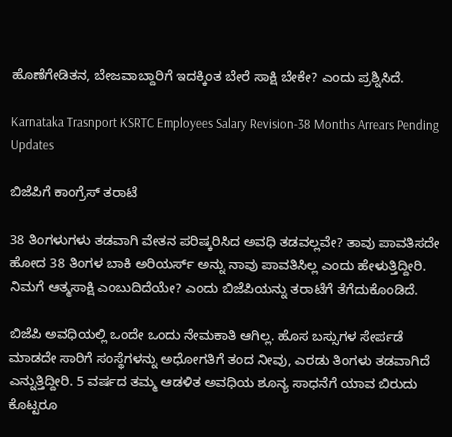ಹೊಣೆಗೇಡಿತನ, ಬೇಜವಾಬ್ದಾರಿಗೆ ಇದಕ್ಕಿಂತ ಬೇರೆ ಸಾಕ್ಷಿ ಬೇಕೇ? ಎಂದು ಪ್ರಶ್ನಿಸಿದೆ.

Karnataka Trasnport KSRTC Employees Salary Revision-38 Months Arrears Pending Updates

ಬಿಜೆಪಿಗೆ ಕಾಂಗ್ರೆಸ್ ತರಾಟೆ

38 ತಿಂಗಳುಗಳು ತಡವಾಗಿ ವೇತನ ಪರಿಷ್ಕರಿಸಿದ ಅವಧಿ ತಡವಲ್ಲವೇ? ತಾವು ಪಾವತಿಸದೇ ಹೋದ 38 ತಿಂಗಳ ಬಾಕಿ ಅರಿಯರ್ಸ್ ಅನ್ನು ನಾವು ಪಾವತಿಸಿಲ್ಲ ಎಂದು ಹೇಳುತ್ತಿದ್ದೀರಿ. ನಿಮಗೆ ಆತ್ಮಸಾಕ್ಷಿ ಎಂಬುದಿದೆಯೇ? ಎಂದು ಬಿಜೆಪಿಯನ್ನು ತರಾಟೆಗೆ ತೆಗೆದುಕೊಂಡಿದೆ.

ಬಿಜೆಪಿ ಅವಧಿಯಲ್ಲಿ ಒಂದೇ ಒಂದು ನೇಮಕಾತಿ ಆಗಿಲ್ಲ. ಹೊಸ ಬಸ್ಸುಗಳ ಸೇರ್ಪಡೆ ಮಾಡದೇ ಸಾರಿಗೆ ಸಂಸ್ಥೆಗಳನ್ನು ಅಧೋಗತಿಗೆ ತಂದ ನೀವು, ಎರಡು ತಿಂಗಳು ತಡವಾಗಿದೆ ಎನ್ನುತ್ತಿದ್ದೀರಿ. 5 ವರ್ಷದ ತಮ್ಮ ಆಡಳಿತ ಅವಧಿಯ ಶೂನ್ಯ ಸಾಧನೆಗೆ ಯಾವ ಬಿರುದು ಕೊಟ್ಟರೂ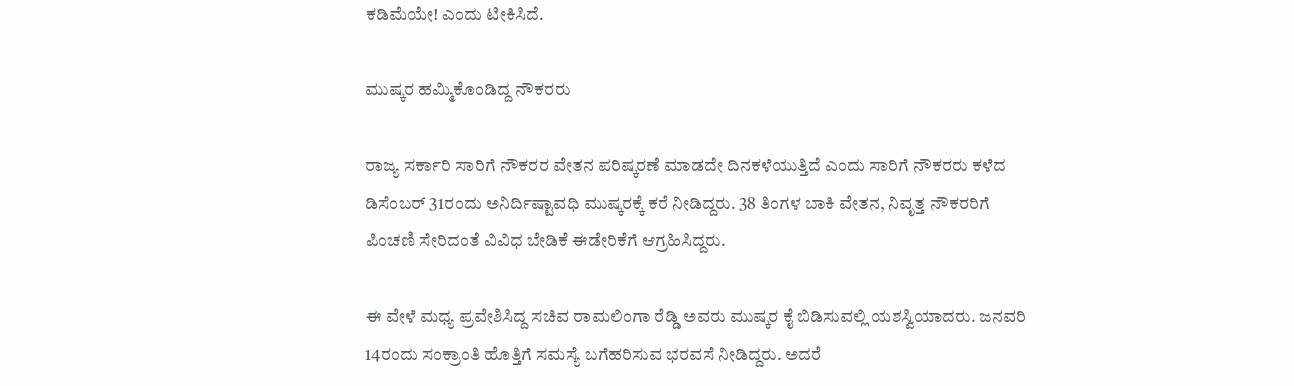ಕಡಿಮೆಯೇ! ಎಂದು ಟೀಕಿಸಿದೆ.

ಮುಷ್ಕರ ಹಮ್ಮಿಕೊಂಡಿದ್ದ ನೌಕರರು

ರಾಜ್ಯ ಸರ್ಕಾರಿ ಸಾರಿಗೆ ನೌಕರರ ವೇತನ ಪರಿಷ್ಕರಣೆ ಮಾಡದೇ ದಿನಕಳೆಯುತ್ತಿದೆ ಎಂದು ಸಾರಿಗೆ ನೌಕರರು ಕಳೆದ ಡಿಸೆಂಬರ್ 31ರಂದು ಅನಿರ್ದಿಷ್ಟಾವಧಿ ಮುಷ್ಕರಕ್ಕೆ ಕರೆ ನೀಡಿದ್ದರು. 38 ತಿಂಗಳ ಬಾಕಿ ವೇತನ, ನಿವೃತ್ತ ನೌಕರರಿಗೆ ಪಿಂಚಣಿ ಸೇರಿದಂತೆ ವಿವಿಧ ಬೇಡಿಕೆ ಈಡೇರಿಕೆಗೆ ಆಗ್ರಹಿಸಿದ್ದರು.

ಈ ವೇಳೆ ಮಧ್ಯ ಪ್ರವೇಶಿಸಿದ್ದ ಸಚಿವ ರಾಮಲಿಂಗಾ ರೆಡ್ಡಿ ಅವರು ಮುಷ್ಕರ ಕೈ ಬಿಡಿಸುವಲ್ಲಿ ಯಶಸ್ವಿಯಾದರು. ಜನವರಿ 14ರಂದು ಸಂಕ್ರಾಂತಿ ಹೊತ್ತಿಗೆ ಸಮಸ್ಯೆ ಬಗೆಹರಿಸುವ ಭರವಸೆ ನೀಡಿದ್ದರು. ಅದರೆ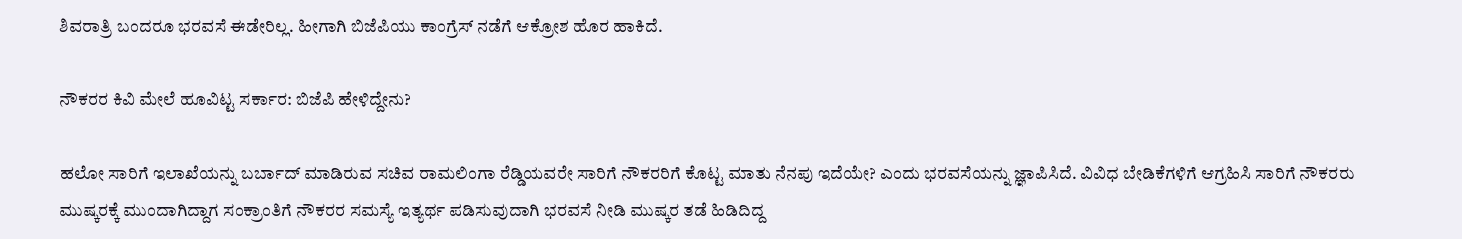ಶಿವರಾತ್ರಿ ಬಂದರೂ ಭರವಸೆ ಈಡೇರಿಲ್ಲ. ಹೀಗಾಗಿ ಬಿಜೆಪಿಯು ಕಾಂಗ್ರೆಸ್ ನಡೆಗೆ ಆಕ್ರೋಶ ಹೊರ ಹಾಕಿದೆ.

ನೌಕರರ ಕಿವಿ ಮೇಲೆ ಹೂವಿಟ್ಟ ಸರ್ಕಾರ: ಬಿಜೆಪಿ ಹೇಳಿದ್ದೇನು?

ಹಲೋ ಸಾರಿಗೆ ಇಲಾಖೆಯನ್ನು ಬರ್ಬಾದ್ ಮಾಡಿರುವ ಸಚಿವ ರಾಮಲಿಂಗಾ ರೆಡ್ಡಿಯವರೇ ಸಾರಿಗೆ ನೌಕರರಿಗೆ ಕೊಟ್ಟ ಮಾತು ನೆನಪು ಇದೆಯೇ? ಎಂದು ಭರವಸೆಯನ್ನು ಜ್ಞಾಪಿಸಿದೆ. ವಿವಿಧ ಬೇಡಿಕೆಗಳಿಗೆ ಆಗ್ರಹಿಸಿ ಸಾರಿಗೆ ನೌಕರರು ಮುಷ್ಕರಕ್ಕೆ ಮುಂದಾಗಿದ್ದಾಗ ಸಂಕ್ರಾಂತಿಗೆ ನೌಕರರ ಸಮಸ್ಯೆ ಇತ್ಯರ್ಥ ಪಡಿಸುವುದಾಗಿ ಭರವಸೆ ನೀಡಿ ಮುಷ್ಕರ ತಡೆ ಹಿಡಿದಿದ್ದ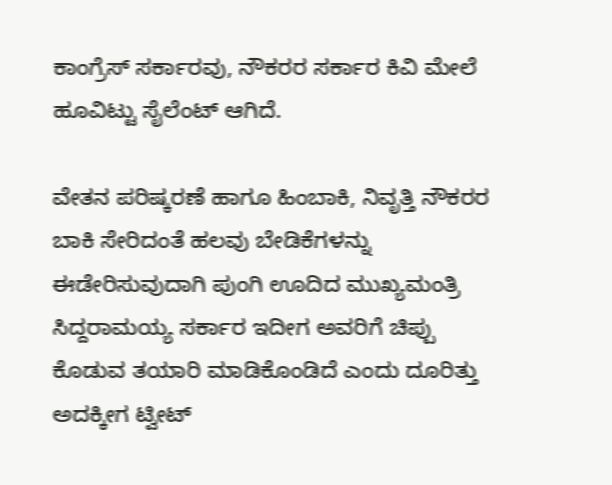ಕಾಂಗ್ರೆಸ್ ಸರ್ಕಾರವು, ನೌಕರರ ಸರ್ಕಾರ ಕಿವಿ ಮೇಲೆ ಹೂವಿಟ್ಟು ಸೈಲೆಂಟ್‌ ಆಗಿದೆ.

ವೇತನ ಪರಿಷ್ಕರಣೆ ಹಾಗೂ ಹಿಂಬಾಕಿ, ನಿವೃತ್ತಿ ನೌಕರರ ಬಾಕಿ ಸೇರಿದಂತೆ ಹಲವು ಬೇಡಿಕೆಗಳನ್ನು ಈಡೇರಿಸುವುದಾಗಿ ಪುಂಗಿ ಊದಿದ ಮುಖ್ಯಮಂತ್ರಿ ಸಿದ್ದರಾಮಯ್ಯ ಸರ್ಕಾರ ಇದೀಗ ಅವರಿಗೆ ಚಿಪ್ಪು ಕೊಡುವ ತಯಾರಿ ಮಾಡಿಕೊಂಡಿದೆ ಎಂದು ದೂರಿತ್ತು ಅದಕ್ಕೀಗ ಟ್ವೀಟ್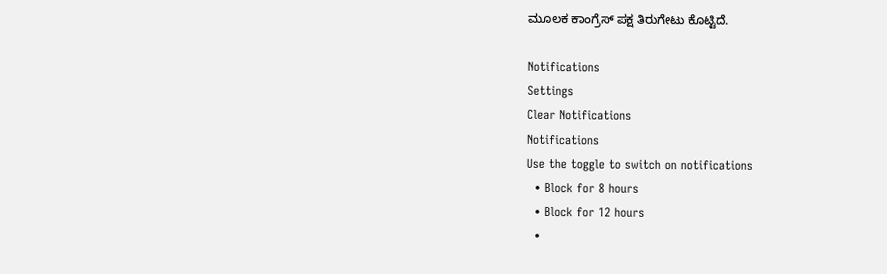ಮೂಲಕ ಕಾಂಗ್ರೆಸ್ ಪಕ್ಷ ತಿರುಗೇಟು ಕೊಟ್ಟಿದೆ.

Notifications
Settings
Clear Notifications
Notifications
Use the toggle to switch on notifications
  • Block for 8 hours
  • Block for 12 hours
  •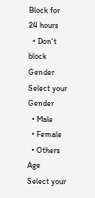Block for 24 hours
  • Don't block
Gender
Select your Gender
  • Male
  • Female
  • Others
Age
Select your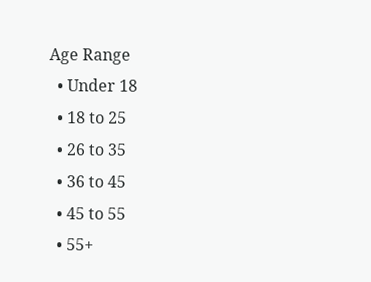Age Range
  • Under 18
  • 18 to 25
  • 26 to 35
  • 36 to 45
  • 45 to 55
  • 55+